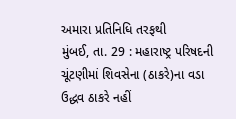અમારા પ્રતિનિધિ તરફથી
મુંબઈ, તા. 29 : મહારાષ્ટ્ર પરિષદની ચૂંટણીમાં શિવસેના (ઠાકરે)ના વડા ઉદ્ધવ ઠાકરે નહીં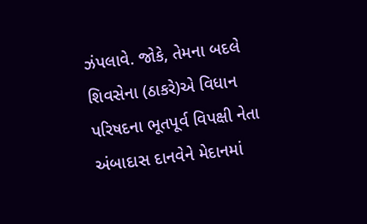ઝંપલાવે. જોકે, તેમના બદલે શિવસેના (ઠાકરે)એ વિધાન પરિષદના ભૂતપૂર્વ વિપક્ષી નેતા અંબાદાસ દાનવેને મેદાનમાં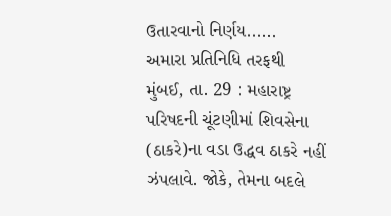ઉતારવાનો નિર્ણય......
અમારા પ્રતિનિધિ તરફથી
મુંબઈ, તા. 29 : મહારાષ્ટ્ર પરિષદની ચૂંટણીમાં શિવસેના (ઠાકરે)ના વડા ઉદ્ધવ ઠાકરે નહીં ઝંપલાવે. જોકે, તેમના બદલે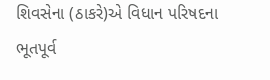શિવસેના (ઠાકરે)એ વિધાન પરિષદના ભૂતપૂર્વ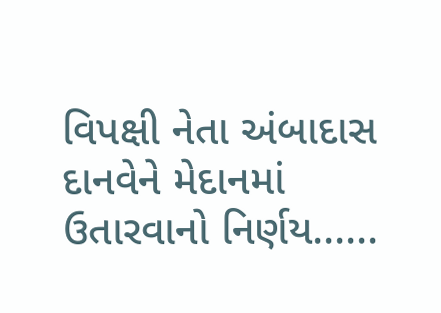વિપક્ષી નેતા અંબાદાસ દાનવેને મેદાનમાં ઉતારવાનો નિર્ણય......